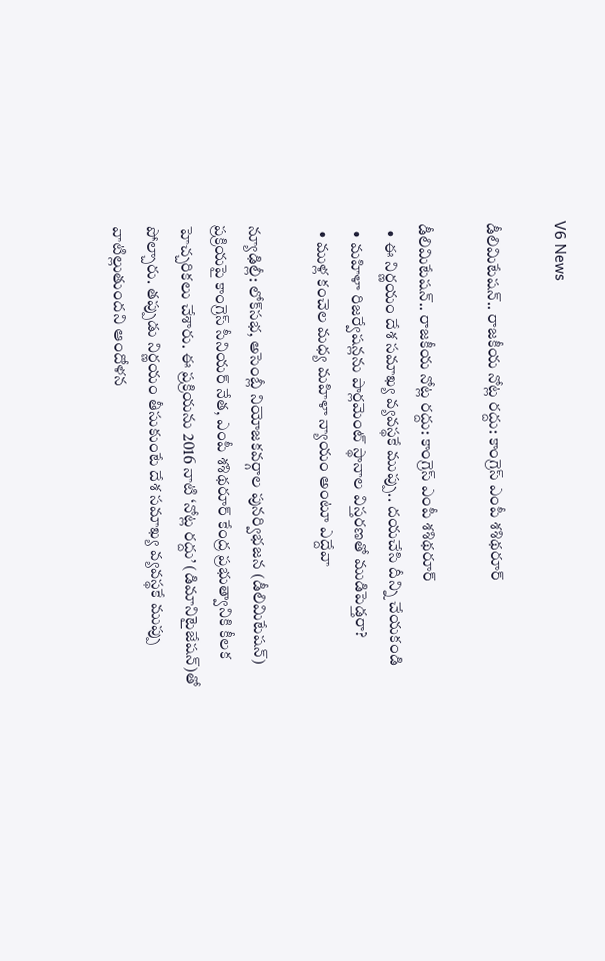V6 News

డీలిమిటేషన్‌‌‌‌.. రాజకీయ నోట్ల రద్దు: కాంగ్రెస్ ఎంపీ శశిథరూర్‌‌‌‌‌‌‌‌

డీలిమిటేషన్‌‌‌‌.. రాజకీయ నోట్ల రద్దు: కాంగ్రెస్ ఎంపీ శశిథరూర్‌‌‌‌‌‌‌‌
  • ఈ నిర్ణయం దేశ సమాఖ్య వ్యవస్థకే ముప్పు.. దయచేసి దీన్ని చేయకండి
  • మహిళా రిజర్వేషన్లను పార్లమెంట్‌‌‌‌ స్థానాల విస్తరణతో ముడిపెడ్తరా?
  • ముళ్ల కంచెల మధ్య మహిళా న్యాయం అంటూ ఎద్దేవా

న్యూఢిల్లీ: లోక్‌‌‌‌సభ, అసెంబ్లీ నియోజకవర్గాల పునర్విభజన (డీలిమిటేషన్) ప్రక్రియపై కాంగ్రెస్ సీనియర్ నేత, ఎంపీ శశిథరూర్ కేంద్ర ప్రభుత్వానికి కీలక హెచ్చరికలు చేశారు. ఈ ప్రక్రియను 2016 నాటి ‘నోట్ల రద్దు’ (డిమానిటైజేషన్)తో పోల్చారు. తప్పుడు నిర్ణయం తీసుకుంటే దేశ సమాఖ్య వ్యవస్థకే ముప్పు వాటిల్లుతుందని ఆందోళన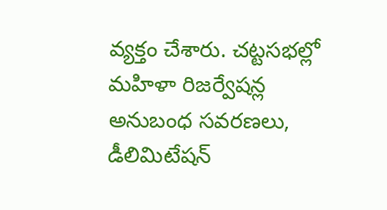వ్యక్తం చేశారు. చట్టసభల్లో మహిళా రిజర్వేషన్ల అనుబంధ సవరణలు, డీలిమిటేషన్‌‌‌‌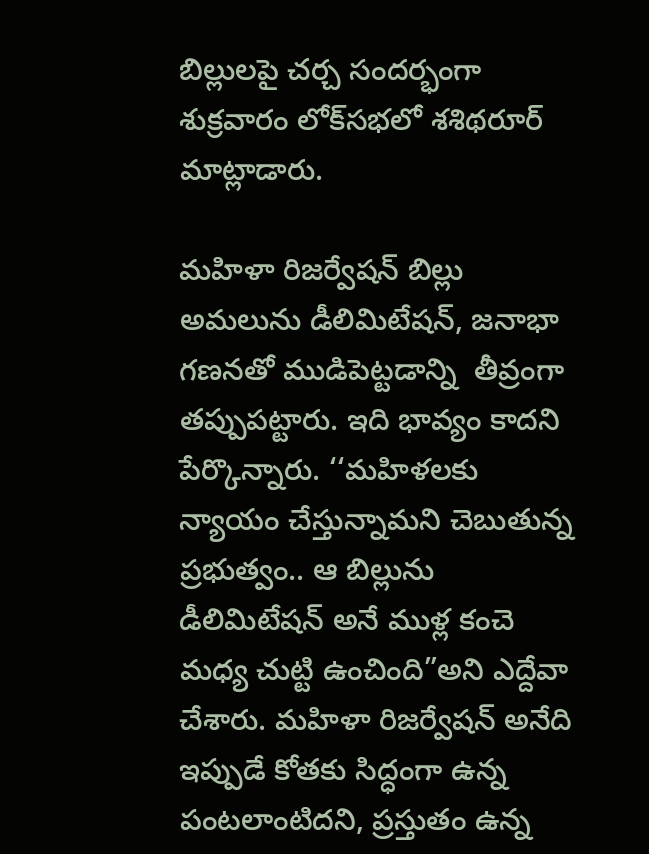బిల్లులపై చర్చ సందర్భంగా శుక్రవారం లోక్‌‌‌‌సభలో శశిథరూర్‌‌‌‌‌‌‌‌ మాట్లాడారు.

మహిళా రిజర్వేషన్ బిల్లు అమలును డీలిమిటేషన్, జనాభా గణనతో ముడిపెట్టడాన్ని  తీవ్రంగా తప్పుపట్టారు. ఇది భావ్యం కాదని పేర్కొన్నారు. ‘‘మహిళలకు న్యాయం చేస్తున్నామని చెబుతున్న ప్రభుత్వం.. ఆ బిల్లును డీలిమిటేషన్ అనే ముళ్ల కంచె మధ్య చుట్టి ఉంచింది”అని ఎద్దేవా చేశారు. మహిళా రిజర్వేషన్ అనేది ఇప్పుడే కోతకు సిద్ధంగా ఉన్న పంటలాంటిదని, ప్రస్తుతం ఉన్న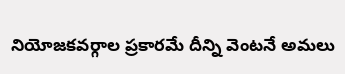నియోజకవర్గాల ప్రకారమే దీన్ని వెంటనే అమలు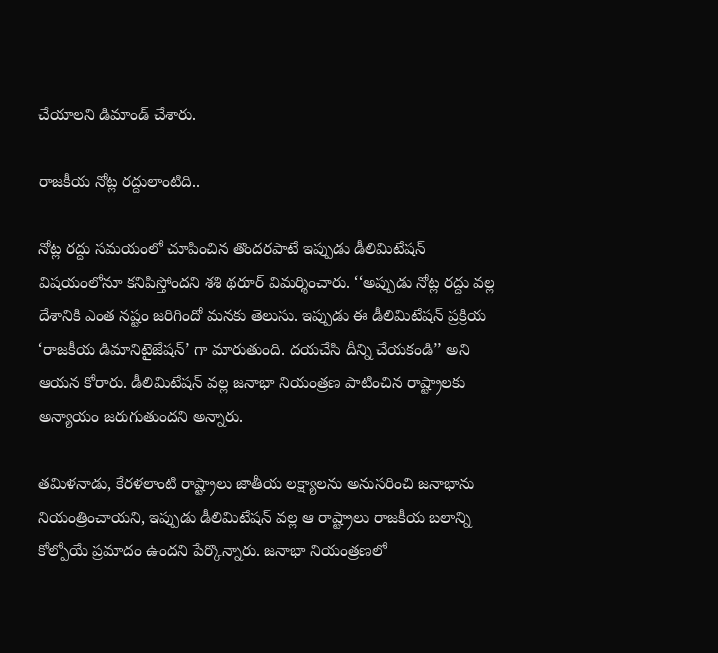చేయాలని డిమాండ్ చేశారు.

రాజకీయ నోట్ల రద్దులాంటిది..

నోట్ల రద్దు సమయంలో చూపించిన తొందరపాటే ఇప్పుడు డీలిమిటేషన్ విషయంలోనూ కనిపిస్తోందని శశి థరూర్ విమర్శించారు. ‘‘అప్పుడు నోట్ల రద్దు వల్ల దేశానికి ఎంత నష్టం జరిగిందో మనకు తెలుసు. ఇప్పుడు ఈ డీలిమిటేషన్ ప్రక్రియ ‘రాజకీయ డిమానిటైజేషన్‌‌‌‌’ గా మారుతుంది. దయచేసి దీన్ని చేయకండి’’ అని ఆయన కోరారు. డీలిమిటేషన్ వల్ల జనాభా నియంత్రణ పాటించిన రాష్ట్రాలకు అన్యాయం జరుగుతుందని అన్నారు.

తమిళనాడు, కేరళలాంటి రాష్ట్రాలు జాతీయ లక్ష్యాలను అనుసరించి జనాభాను నియంత్రించాయని, ఇప్పుడు డీలిమిటేషన్ వల్ల ఆ రాష్ట్రాలు రాజకీయ బలాన్ని కోల్పోయే ప్రమాదం ఉందని పేర్కొన్నారు. జనాభా నియంత్రణలో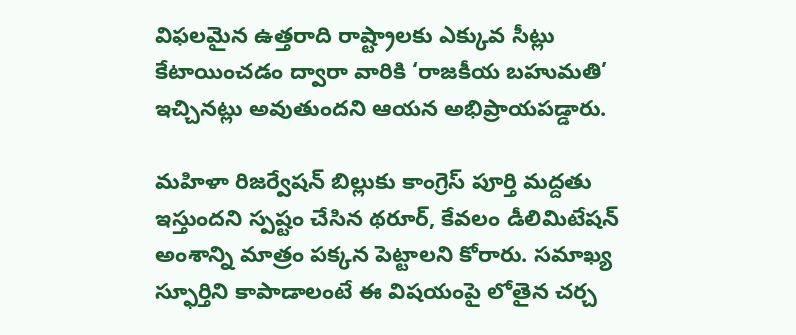విఫలమైన ఉత్తరాది రాష్ట్రాలకు ఎక్కువ సీట్లు కేటాయించడం ద్వారా వారికి ‘రాజకీయ బహుమతి’ ఇచ్చినట్లు అవుతుందని ఆయన అభిప్రాయపడ్డారు.

మహిళా రిజర్వేషన్ బిల్లుకు కాంగ్రెస్ పూర్తి మద్దతు ఇస్తుందని స్పష్టం చేసిన థరూర్, కేవలం డీలిమిటేషన్ అంశాన్ని మాత్రం పక్కన పెట్టాలని కోరారు. సమాఖ్య స్ఫూర్తిని కాపాడాలంటే ఈ విషయంపై లోతైన చర్చ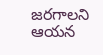జరగాలని ఆయన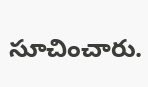సూచించారు.